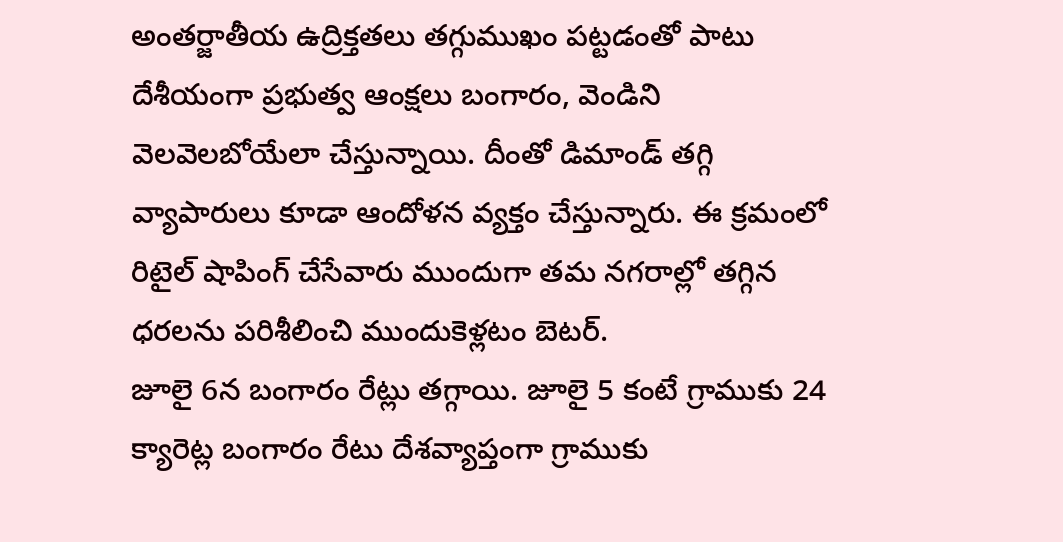అంతర్జాతీయ ఉద్రిక్తతలు తగ్గుముఖం పట్టడంతో పాటు దేశీయంగా ప్రభుత్వ ఆంక్షలు బంగారం, వెండిని వెలవెలబోయేలా చేస్తున్నాయి. దీంతో డిమాండ్ తగ్గి వ్యాపారులు కూడా ఆందోళన వ్యక్తం చేస్తున్నారు. ఈ క్రమంలో రిటైల్ షాపింగ్ చేసేవారు ముందుగా తమ నగరాల్లో తగ్గిన ధరలను పరిశీలించి ముందుకెళ్లటం బెటర్.
జూలై 6న బంగారం రేట్లు తగ్గాయి. జూలై 5 కంటే గ్రాముకు 24 క్యారెట్ల బంగారం రేటు దేశవ్యాప్తంగా గ్రాముకు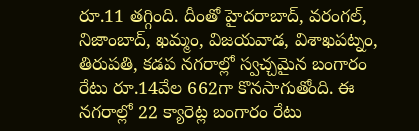రూ.11 తగ్గింది. దీంతో హైదరాబాద్, వరంగల్, నిజాంబాద్, ఖమ్మం, విజయవాడ, విశాఖపట్నం, తిరుపతి, కడప నగరాల్లో స్వచ్చమైన బంగారం రేటు రూ.14వేల 662గా కొనసాగుతోంది. ఈ నగరాల్లో 22 క్యారెట్ల బంగారం రేటు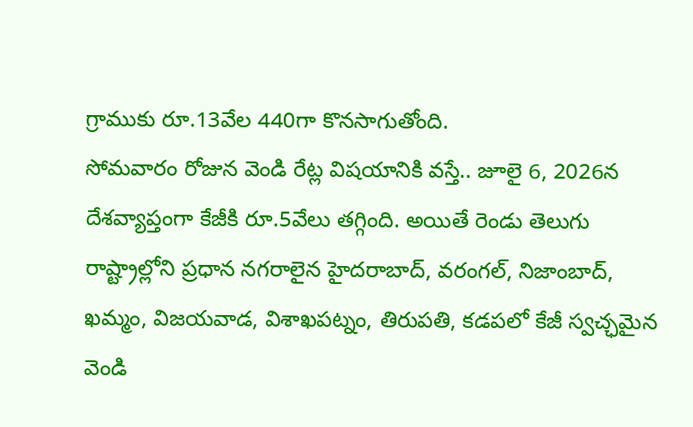గ్రాముకు రూ.13వేల 440గా కొనసాగుతోంది.
సోమవారం రోజున వెండి రేట్ల విషయానికి వస్తే.. జూలై 6, 2026న దేశవ్యాప్తంగా కేజీకి రూ.5వేలు తగ్గింది. అయితే రెండు తెలుగు రాష్ట్రాల్లోని ప్రధాన నగరాలైన హైదరాబాద్, వరంగల్, నిజాంబాద్, ఖమ్మం, విజయవాడ, విశాఖపట్నం, తిరుపతి, కడపలో కేజీ స్వచ్ఛమైన వెండి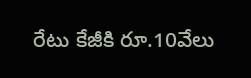రేటు కేజీకి రూ.10వేలు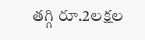తగ్గి రూ.2లక్షల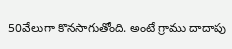50వేలుగా కొనసాగుతోంది. అంటే గ్రాము దాదాపు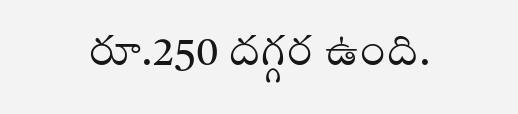రూ.250 దగ్గర ఉంది.